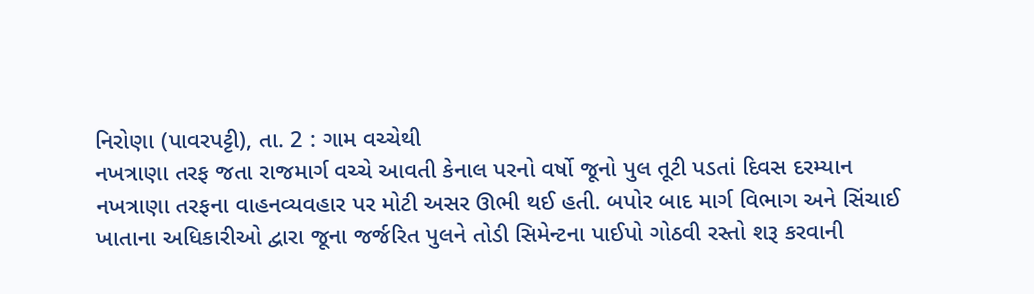નિરોણા (પાવરપટ્ટી), તા. 2 : ગામ વચ્ચેથી
નખત્રાણા તરફ જતા રાજમાર્ગ વચ્ચે આવતી કેનાલ પરનો વર્ષો જૂનો પુલ તૂટી પડતાં દિવસ દરમ્યાન
નખત્રાણા તરફના વાહનવ્યવહાર પર મોટી અસર ઊભી થઈ હતી. બપોર બાદ માર્ગ વિભાગ અને સિંચાઈ
ખાતાના અધિકારીઓ દ્વારા જૂના જર્જરિત પુલને તોડી સિમેન્ટના પાઈપો ગોઠવી રસ્તો શરૂ કરવાની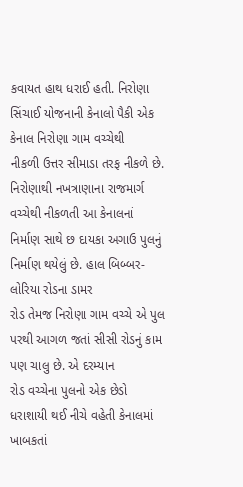કવાયત હાથ ધરાઈ હતી. નિરોણા સિંચાઈ યોજનાની કેનાલો પૈકી એક કેનાલ નિરોણા ગામ વચ્ચેથી
નીકળી ઉત્તર સીમાડા તરફ નીકળે છે. નિરોણાથી નખત્રાણાના રાજમાર્ગ વચ્ચેથી નીકળતી આ કેનાલનાં
નિર્માણ સાથે છ દાયકા અગાઉ પુલનું નિર્માણ થયેલું છે. હાલ બિબ્બર-લોરિયા રોડના ડામર
રોડ તેમજ નિરોણા ગામ વચ્ચે એ પુલ પરથી આગળ જતાં સીસી રોડનું કામ પણ ચાલુ છે. એ દરમ્યાન
રોડ વચ્ચેના પુલનો એક છેડો ધરાશાયી થઈ નીચે વહેતી કેનાલમાં ખાબકતાં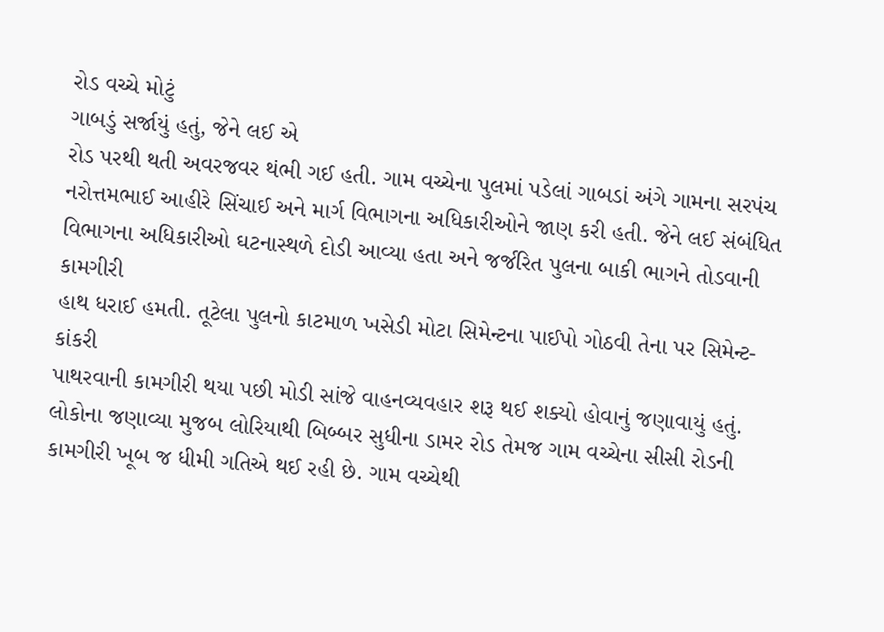રોડ વચ્ચે મોટું
ગાબડું સર્જાયું હતું, જેને લઈ એ
રોડ પરથી થતી અવરજવર થંભી ગઈ હતી. ગામ વચ્ચેના પુલમાં પડેલાં ગાબડાં અંગે ગામના સરપંચ
નરોત્તમભાઈ આહીરે સિંચાઈ અને માર્ગ વિભાગના અધિકારીઓને જાણ કરી હતી. જેને લઈ સંબંધિત
વિભાગના અધિકારીઓ ઘટનાસ્થળે દોડી આવ્યા હતા અને જર્જરિત પુલના બાકી ભાગને તોડવાની કામગીરી
હાથ ધરાઈ હમતી. તૂટેલા પુલનો કાટમાળ ખસેડી મોટા સિમેન્ટના પાઈપો ગોઠવી તેના પર સિમેન્ટ-કાંકરી
પાથરવાની કામગીરી થયા પછી મોડી સાંજે વાહનવ્યવહાર શરૂ થઈ શક્યો હોવાનું જણાવાયું હતું.
લોકોના જણાવ્યા મુજબ લોરિયાથી બિબ્બર સુધીના ડામર રોડ તેમજ ગામ વચ્ચેના સીસી રોડની
કામગીરી ખૂબ જ ધીમી ગતિએ થઈ રહી છે. ગામ વચ્ચેથી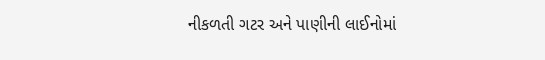નીકળતી ગટર અને પાણીની લાઈનોમાં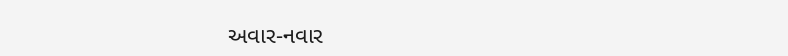અવાર-નવાર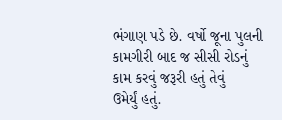ભંગાણ પડે છે. વર્ષો જૂના પુલની કામગીરી બાદ જ સીસી રોડનું કામ કરવું જરૂરી હતું તેવું
ઉમેર્યું હતું.